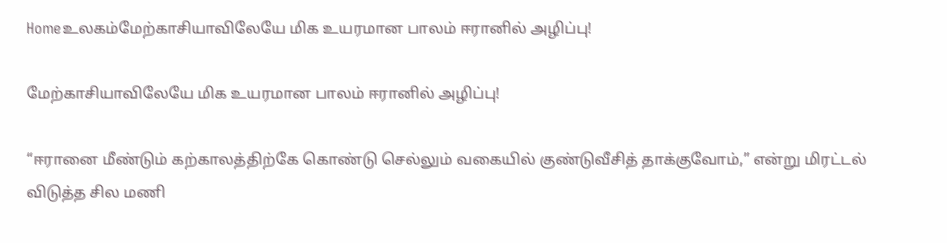Homeஉலகம்மேற்காசியாவிலேயே மிக உயரமான பாலம் ஈரானில் அழிப்பு!

மேற்காசியாவிலேயே மிக உயரமான பாலம் ஈரானில் அழிப்பு!

“ஈரானை மீண்டும் கற்காலத்திற்கே கொண்டு செல்லும் வகையில் குண்டுவீசித் தாக்குவோம்,” என்று மிரட்டல் விடுத்த சில மணி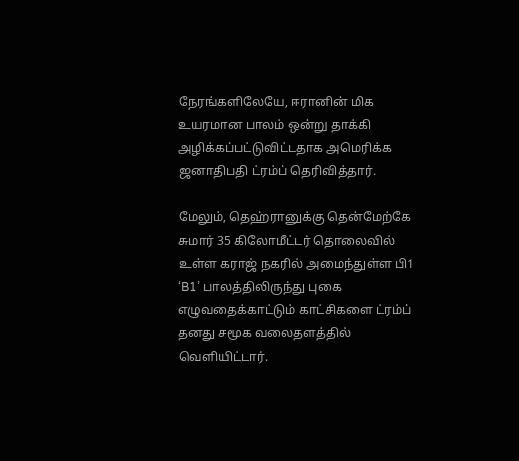நேரங்களிலேயே, ஈரானின் மிக உயரமான பாலம் ஒன்று தாக்கி அழிக்கப்பட்டுவிட்டதாக அமெரிக்க ஜனாதிபதி ட்ரம்ப் தெரிவித்தார்.

மேலும், தெஹ்ரானுக்கு தென்மேற்கே சுமார் 35 கிலோமீட்டர் தொலைவில் உள்ள கராஜ் நகரில் அமைந்துள்ள பி1 ‘B1’ பாலத்திலிருந்து புகை எழுவதைக்காட்டும் காட்சிகளை ட்ரம்ப் தனது சமூக வலைதளத்தில் வெளியிட்டார்.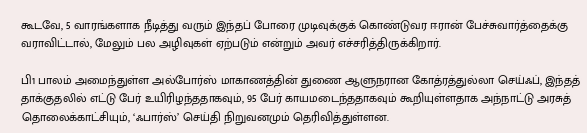கூடவே, 5 வாரங்களாக நீடித்து வரும் இந்தப் போரை முடிவுக்குக் கொண்டுவர ஈரான் பேச்சுவார்த்தைக்கு வராவிட்டால், மேலும் பல அழிவுகள் ஏற்படும் என்றும் அவர் எச்சரித்திருக்கிறார்.

பி1 பாலம் அமைந்துள்ள அல்போர்ஸ் மாகாணத்தின் துணை ஆளுநரான கோத்ரத்துல்லா செய்ஃப், இந்தத் தாக்குதலில் எட்டு பேர் உயிரிழந்ததாகவும், 95 பேர் காயமடைந்ததாகவும் கூறியுள்ளதாக அந்நாட்டு அரசுத் தொலைக்காட்சியும், ‘ஃபார்ஸ்’ செய்தி நிறுவனமும் தெரிவித்துள்ளன.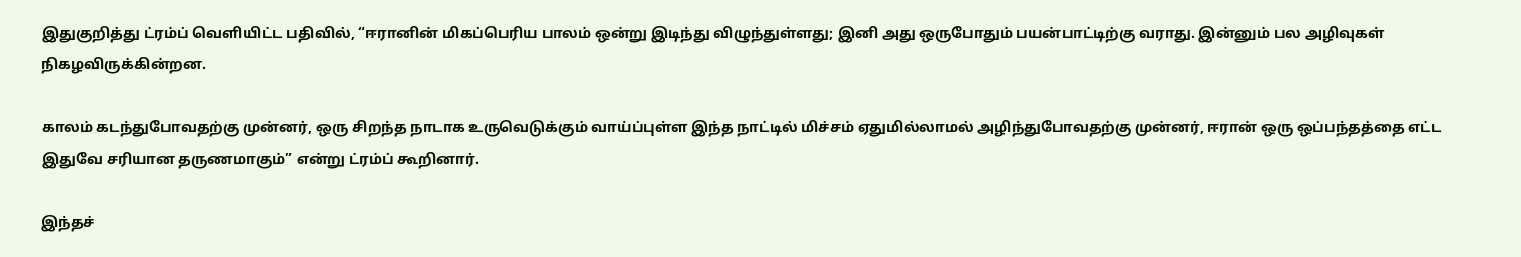இதுகுறித்து ட்ரம்ப் வெளியிட்ட பதிவில், “ஈரானின் மிகப்பெரிய பாலம் ஒன்று இடிந்து விழுந்துள்ளது; இனி அது ஒருபோதும் பயன்பாட்டிற்கு வராது. இன்னும் பல அழிவுகள் நிகழவிருக்கின்றன.

காலம் கடந்துபோவதற்கு முன்னர், ஒரு சிறந்த நாடாக உருவெடுக்கும் வாய்ப்புள்ள இந்த நாட்டில் மிச்சம் ஏதுமில்லாமல் அழிந்துபோவதற்கு முன்னர், ஈரான் ஒரு ஒப்பந்தத்தை எட்ட இதுவே சரியான தருணமாகும்” என்று ட்ரம்ப் கூறினார்.

இந்தச்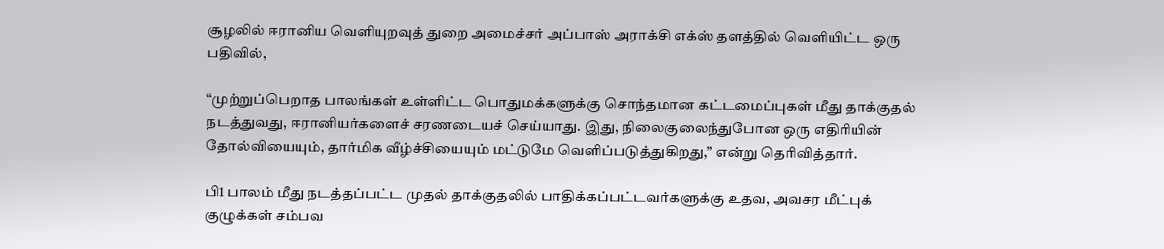சூழலில் ஈரானிய வெளியுறவுத் துறை அமைச்சர் அப்பாஸ் அராக்சி எக்ஸ் தளத்தில் வெளியிட்ட ஒரு பதிவில்,

“முற்றுப்பெறாத பாலங்கள் உள்ளிட்ட பொதுமக்களுக்கு சொந்தமான கட்டமைப்புகள் மீது தாக்குதல் நடத்துவது, ஈரானியர்களைச் சரணடையச் செய்யாது. இது, நிலைகுலைந்துபோன ஒரு எதிரியின் தோல்வியையும், தார்மிக வீழ்ச்சியையும் மட்டுமே வெளிப்படுத்துகிறது,” என்று தெரிவித்தார்.

பி1 பாலம் மீது நடத்தப்பட்ட முதல் தாக்குதலில் பாதிக்கப்பட்டவர்களுக்கு உதவ, அவசர மீட்புக் குழுக்கள் சம்பவ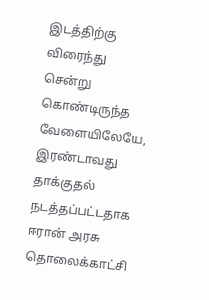இடத்திற்கு விரைந்து சென்று கொண்டிருந்த வேளையிலேயே, இரண்டாவது தாக்குதல் நடத்தப்பட்டதாக ஈரான் அரசு தொலைக்காட்சி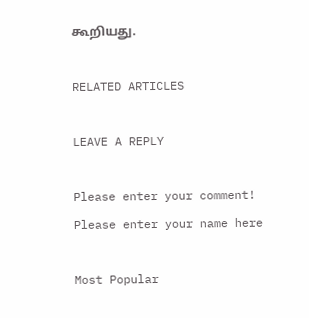கூறியது.

RELATED ARTICLES

LEAVE A REPLY

Please enter your comment!
Please enter your name here

Most Popular